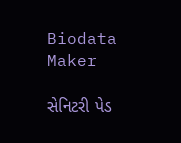Biodata Maker

સેનિટરી પેડ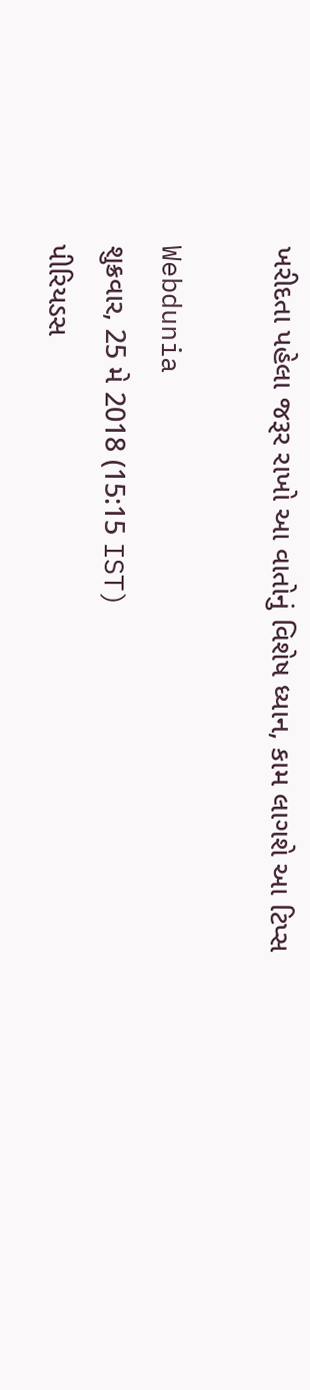ખરીદતા પહેલા જરૂર રાખો આ વાતોનું વિશેષ ધ્યાન, કામ લાગશે આ ટિપ્સ

Webdunia
શુક્રવાર, 25 મે 2018 (15:15 IST)
પીરિયડસ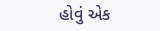હોવું એક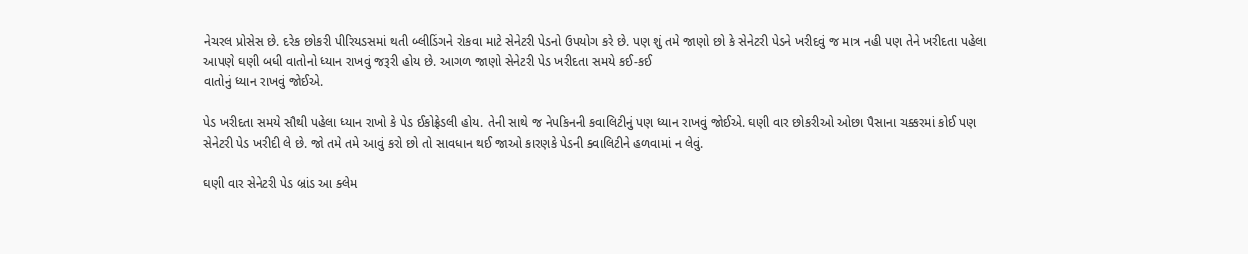નેચરલ પ્રોસેસ છે. દરેક છોકરી પીરિયડસમાં થતી બ્લીડિંગને રોકવા માટે સેનેટરી પેડનો ઉપયોગ કરે છે. પણ શું તમે જાણો છો કે સેનેટરી પેડને ખરીદવું જ માત્ર નહી પણ તેને ખરીદતા પહેલા આપણે ઘણી બધી વાતોનો ધ્યાન રાખવું જરૂરી હોય છે. આગળ જાણો સેનેટરી પેડ ખરીદતા સમયે કઈ-કઈ
વાતોનું ધ્યાન રાખવું જોઈએ.

પેડ ખરીદતા સમયે સૌથી પહેલા ધ્યાન રાખો કે પેડ ઈકોફ્રેડલી હોય. તેની સાથે જ નેપકિનની કવાલિટીનું પણ ધ્યાન રાખવું જોઈએ. ઘણી વાર છોકરીઓ ઓછા પૈસાના ચક્કરમાં કોઈ પણ સેનેટરી પેડ ખરીદી લે છે. જો તમે તમે આવું કરો છો તો સાવધાન થઈ જાઓ કારણકે પેડની ક્વાલિટીને હળવામાં ન લેવું.

ઘણી વાર સેનેટરી પેડ બ્રાંડ આ ક્લેમ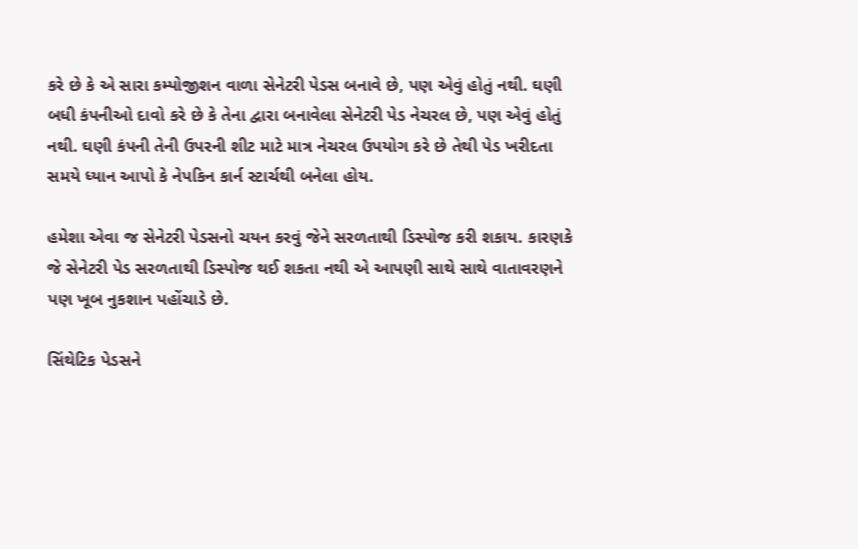કરે છે કે એ સારા કમ્પોજીશન વાળા સેનેટરી પેડસ બનાવે છે, પણ એવું હોતું નથી. ઘણી બધી કંપનીઓ દાવો કરે છે કે તેના દ્વારા બનાવેલા સેનેટરી પેડ નેચરલ છે, પણ એવું હોતું નથી. ઘણી કંપની તેની ઉપરની શીટ માટે માત્ર નેચરલ ઉપયોગ કરે છે તેથી પેડ ખરીદતા સમયે ધ્યાન આપો કે નેપકિન કાર્ન સ્ટાર્ચથી બનેલા હોય.

હમેશા એવા જ સેનેટરી પેડસનો ચયન કરવું જેને સરળતાથી ડિસ્પોજ કરી શકાય. કારણકે જે સેનેટરી પેડ સરળતાથી ડિસ્પોજ થઈ શકતા નથી એ આપણી સાથે સાથે વાતાવરણને પણ ખૂબ નુકશાન પહોંચાડે છે.

સિંથેટિક પેડસને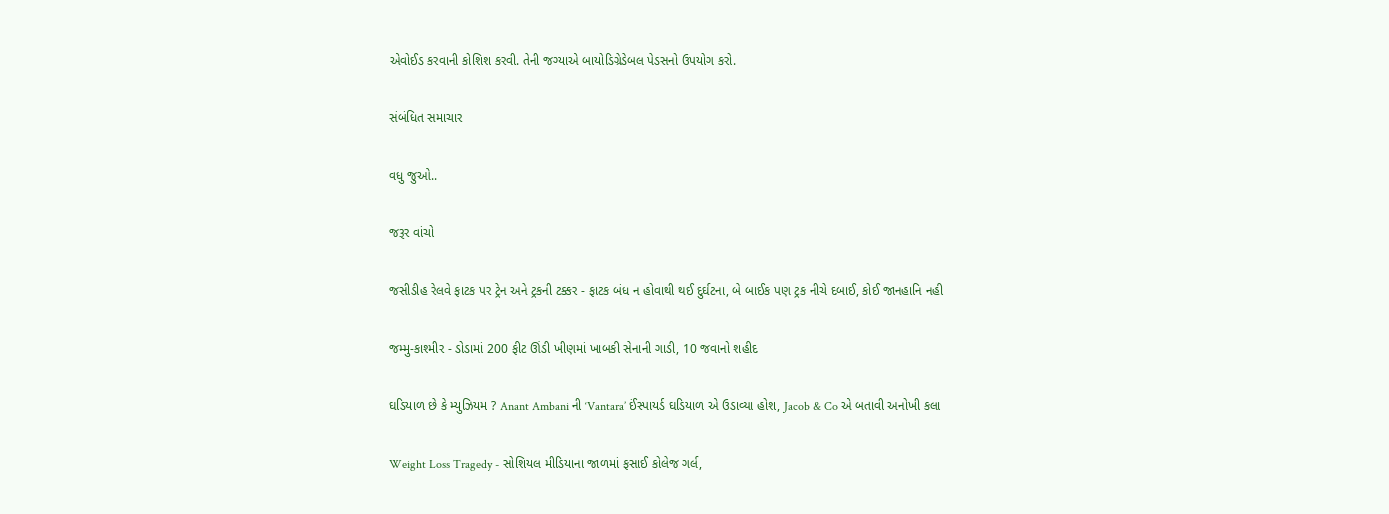એવોઈડ કરવાની કોશિશ કરવી. તેની જગ્યાએ બાયોડિગ્રેડેબલ પેડસનો ઉપયોગ કરો.

સંબંધિત સમાચાર

વધુ જુઓ..

જરૂર વાંચો

જસીડીહ રેલવે ફાટક પર ટ્રેન અને ટ્રકની ટક્કર - ફાટક બંધ ન હોવાથી થઈ દુર્ઘટના, બે બાઈક પણ ટ્રક નીચે દબાઈ, કોઈ જાનહાનિ નહી

જમ્મુ-કાશ્મીર - ડોડામાં 200 ફીટ ઊંડી ખીણમાં ખાબકી સેનાની ગાડી, 10 જવાનો શહીદ

ઘડિયાળ છે કે મ્યુઝિયમ ? Anant Ambani ની ‘Vantara’ ઈંસ્પાયર્ડ ઘડિયાળ એ ઉડાવ્યા હોશ, Jacob & Co એ બતાવી અનોખી કલા

Weight Loss Tragedy - સોશિયલ મીડિયાના જાળમાં ફસાઈ કોલેજ ગર્લ,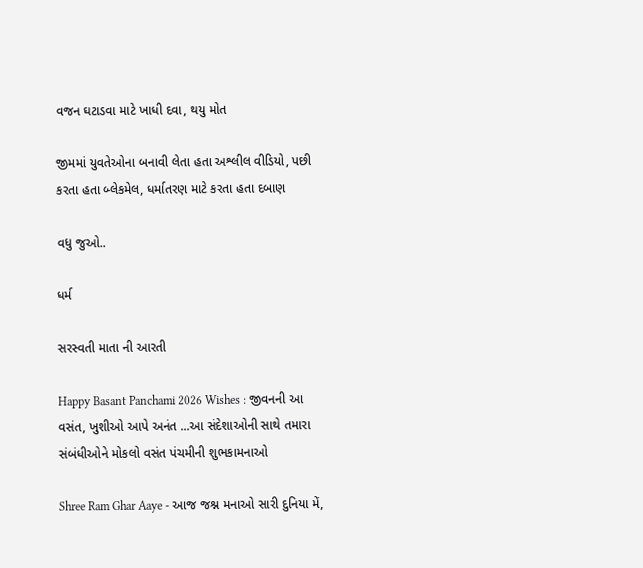વજન ઘટાડવા માટે ખાધી દવા, થયુ મોત

જીમમાં યુવતેઓના બનાવી લેતા હતા અશ્લીલ વીડિયો, પછી કરતા હતા બ્લેકમેલ, ધર્માતરણ માટે કરતા હતા દબાણ

વધુ જુઓ..

ધર્મ

સરસ્વતી માતા ની આરતી

Happy Basant Panchami 2026 Wishes : જીવનની આ વસંત, ખુશીઓ આપે અનંત ...આ સંદેશાઓની સાથે તમારા સંબંધીઓને મોકલો વસંત પંચમીની શુભકામનાઓ

Shree Ram Ghar Aaye - આજ જશ્ન મનાઓ સારી દુનિયા મેં,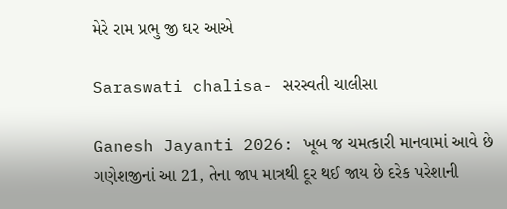મેરે રામ પ્રભુ જી ઘર આએ

Saraswati chalisa- સરસ્વતી ચાલીસા

Ganesh Jayanti 2026: ખૂબ જ ચમત્કારી માનવામાં આવે છે ગણેશજીનાં આ 21, તેના જાપ માત્રથી દૂર થઈ જાય છે દરેક પરેશાની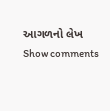આગળનો લેખ
Show comments